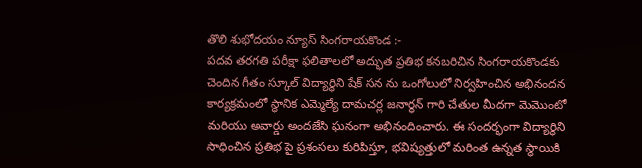తొలి శుభోదయం న్యూస్ సింగరాయకొండ :-
పదవ తరగతి పరీక్షా ఫలితాలలో అద్భుత ప్రతిభ కనబరిచిన సింగరాయకొండకు చెందిన గీతం స్కూల్ విద్యార్థిని షేక్ సన ను ఒంగోలులో నిర్వహించిన అభినందన కార్యక్రమంలో స్థానిక ఎమ్మెల్యే దామచర్ల జనార్ధన్ గారి చేతుల మీదగా మెమొంటో మరియు అవార్డు అందజేసి ఘనంగా అభినందించారు. ఈ సందర్భంగా విద్యార్థిని సాధించిన ప్రతిభ పై ప్రశంసలు కురిపిస్తూ, భవిష్యత్తులో మరింత ఉన్నత స్థాయికి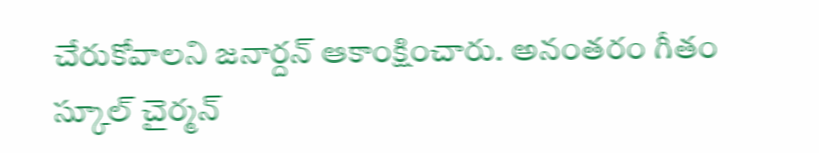చేరుకోవాలని జనార్దన్ ఆకాంక్షించారు. అనంతరం గీతం స్కూల్ చైర్మన్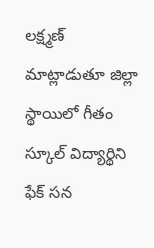లక్ష్మణ్ మాట్లాడుతూ జిల్లా స్థాయిలో గీతం స్కూల్ విద్యార్థిని ఫేక్ సన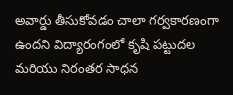అవార్డు తీసుకోవడం చాలా గర్వకారణంగా ఉందని విద్యారంగంలో కృషి పట్టుదల మరియు నిరంతర సాధన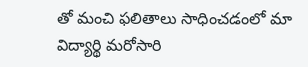తో మంచి ఫలితాలు సాధించడంలో మా విద్యార్థి మరోసారి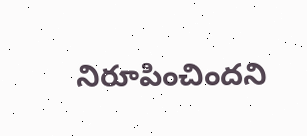నిరూపించిందని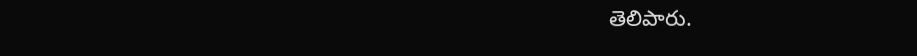తెలిపారు.